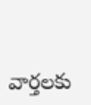వార్తలకు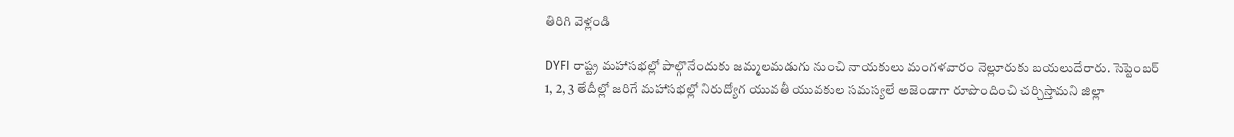తిరిగి వెళ్లండి

DYFI రాష్ట్ర మహాసభల్లో పాల్గొనేందుకు జమ్మలమడుగు నుంచి నాయకులు మంగళవారం నెల్లూరుకు బయలుదేరారు. సెప్టెంబర్ 1, 2, 3 తేదీల్లో జరిగే మహాసభల్లో నిరుద్యోగ యువతీ యువకుల సమస్యలే అజెండాగా రూపొందించి చర్చిస్తామని జిల్లా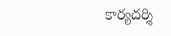కార్యదర్శి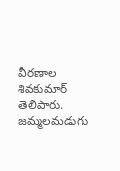వీరణాల శివకుమార్ తెలిపారు.
జమ్మలమడుగు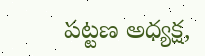పట్టణ అధ్యక్ష,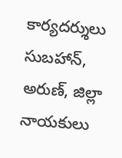కార్యదర్శులు సుబహాన్, అరుణ్, జిల్లా నాయకులు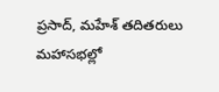ప్రసాద్, మహేశ్ తదితరులు మహాసభల్లో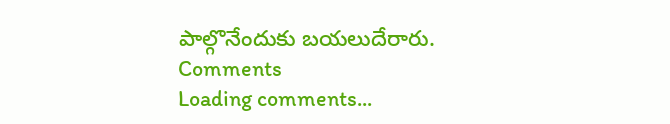పాల్గొనేందుకు బయలుదేరారు.
Comments
Loading comments...